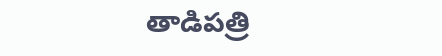తాడిపత్రి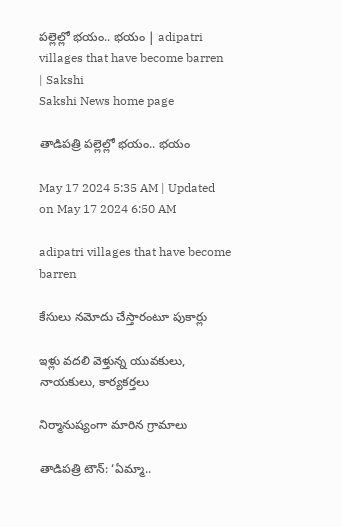పల్లెల్లో భయం.. భయం | adipatri villages that have become barren | Sakshi
Sakshi News home page

తాడిపత్రి పల్లెల్లో భయం.. భయం

May 17 2024 5:35 AM | Updated on May 17 2024 6:50 AM

adipatri villages that have become barren

కేసులు నమోదు చేస్తారంటూ పుకార్లు

ఇళ్లు వదలి వెళ్తున్న యువకులు, నాయకులు, కార్యకర్తలు

నిర్మానుష్యంగా మారిన గ్రామాలు

తాడిపత్రి టౌన్‌: ‘ఏమ్మా..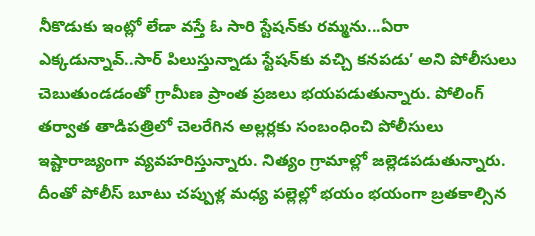నీకొడుకు ఇంట్లో లేడా వస్తే ఓ సారి స్టేషన్‌కు రమ్మను...ఏరా ఎక్కడున్నావ్‌..సార్‌ పిలుస్తున్నాడు స్టేషన్‌కు వచ్చి కనపడు’ అని పోలీసులు చెబుతుండడంతో గ్రామీణ ప్రాంత ప్రజలు భయపడుతున్నారు. పోలింగ్‌ తర్వాత తాడిపత్రిలో చెలరేగిన అల్లర్లకు సంబంధించి పోలీసులు ఇష్టారాజ్యంగా వ్యవహరిస్తున్నారు. నిత్యం గ్రామాల్లో జల్లెడపడుతున్నారు. దీంతో పోలీస్‌ బూటు చప్పుళ్ల మధ్య పల్లెల్లో భయం భయంగా బ్రతకాల్సిన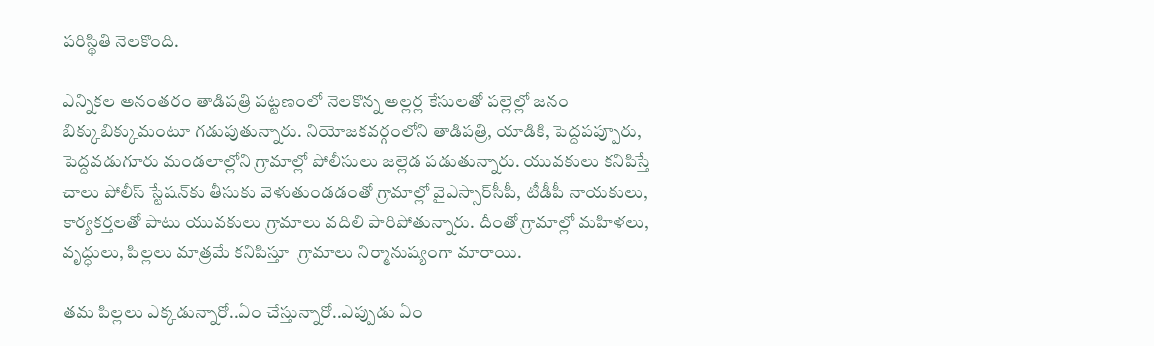పరిస్థితి నెలకొంది.

ఎన్నికల అనంతరం తాడిపత్రి పట్టణంలో నెలకొన్న అల్లర్ల కేసులతో పల్లెల్లో జనం బిక్కుబిక్కుమంటూ గడుపుతున్నారు. నియోజకవర్గంలోని తాడిపత్రి, యాడికి, పెద్దపప్పూరు, పెద్దవడుగూరు మండలాల్లోని గ్రామాల్లో పోలీసులు జల్లెడ పడుతున్నారు. యువకులు కనిపిస్తే చాలు పోలీస్‌ స్టేషన్‌కు తీసుకు వెళుతుండడంతో గ్రామాల్లో వైఎస్సార్‌సీపీ, టీడీపీ నాయకులు, కార్యకర్తలతో పాటు యువకులు గ్రామాలు వదిలి పారిపోతున్నారు. దీంతో గ్రామాల్లో మహిళలు, వృద్ధులు, పిల్లలు మాత్రమే కనిపిస్తూ  గ్రామాలు నిర్మానుష్యంగా మారాయి.

తమ పిల్లలు ఎక్కడున్నారో..ఏం చేస్తున్నారో..ఎప్పుడు ఏం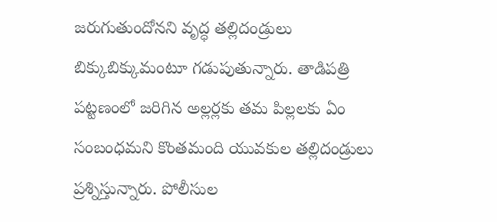జరుగుతుందోనని వృద్ధ తల్లిదండ్రులు బిక్కుబిక్కుమంటూ గడుపుతున్నారు. తాడిపత్రి పట్టణంలో జరిగిన అల్లర్లకు తమ పిల్లలకు ఏం సంబంధమని కొంతమంది యువకుల తల్లిదండ్రులు ప్రశ్నిస్తున్నారు. పోలీసుల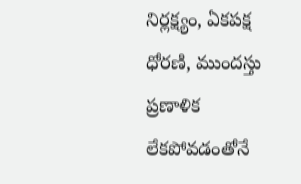నిర్లక్ష్యం, ఏకపక్ష ధోరణి, ముందస్తు ప్రణాళిక లేకపోవడంతోనే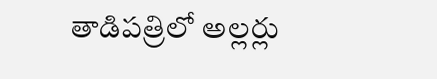తాడిపత్రిలో అల్లర్లు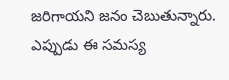జరిగాయని జనం చెబుతున్నారు. ఎప్పుడు ఈ సమస్య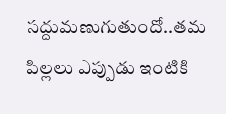సద్దుమణుగుతుందో..తమ పిల్లలు ఎప్పుడు ఇంటికి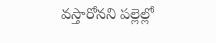వస్తారోనని పల్లెల్లో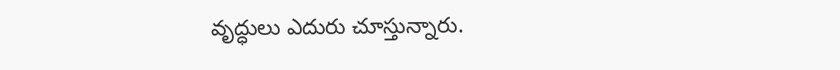వృద్ధులు ఎదురు చూస్తున్నారు.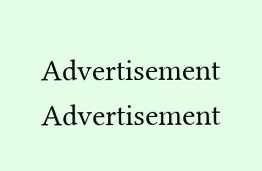Advertisement
Advertisement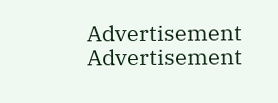Advertisement
Advertisement